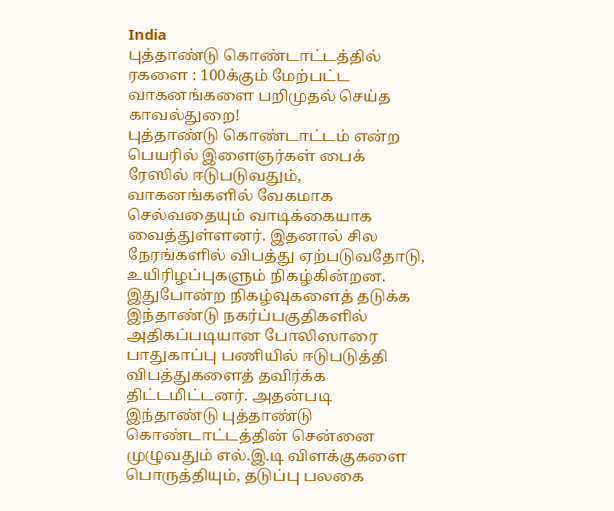India
புத்தாண்டு கொண்டாட்டத்தில் ரகளை : 100க்கும் மேற்பட்ட வாகனங்களை பறிமுதல் செய்த காவல்துறை!
புத்தாண்டு கொண்டாட்டம் என்ற பெயரில் இளைஞர்கள் பைக் ரேஸில் ஈடுபடுவதும், வாகனங்களில் வேகமாக செல்வதையும் வாடிக்கையாக வைத்துள்ளனர். இதனால் சில நேரங்களில் விபத்து ஏற்படுவதோடு, உயிரிழப்புகளும் நிகழ்கின்றன.
இதுபோன்ற நிகழ்வுகளைத் தடுக்க இந்தாண்டு நகர்ப்பகுதிகளில் அதிகப்படியான போலிஸாரை பாதுகாப்பு பணியில் ஈடுபடுத்தி விபத்துகளைத் தவிர்க்க திட்டமிட்டனர். அதன்படி இந்தாண்டு புத்தாண்டு கொண்டாட்டத்தின் சென்னை முழுவதும் எல்.இ.டி விளக்குகளை பொருத்தியும், தடுப்பு பலகை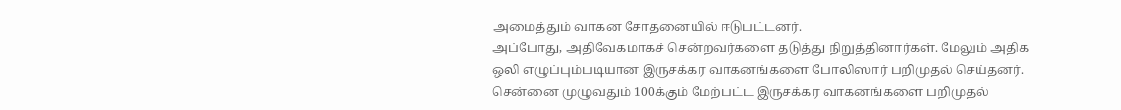அமைத்தும் வாகன சோதனையில் ஈடுபட்டனர்.
அப்போது, அதிவேகமாகச் சென்றவர்களை தடுத்து நிறுத்தினார்கள். மேலும் அதிக ஒலி எழுப்பும்படியான இருசக்கர வாகனங்களை போலிஸார் பறிமுதல் செய்தனர். சென்னை முழுவதும் 100க்கும் மேற்பட்ட இருசக்கர வாகனங்களை பறிமுதல்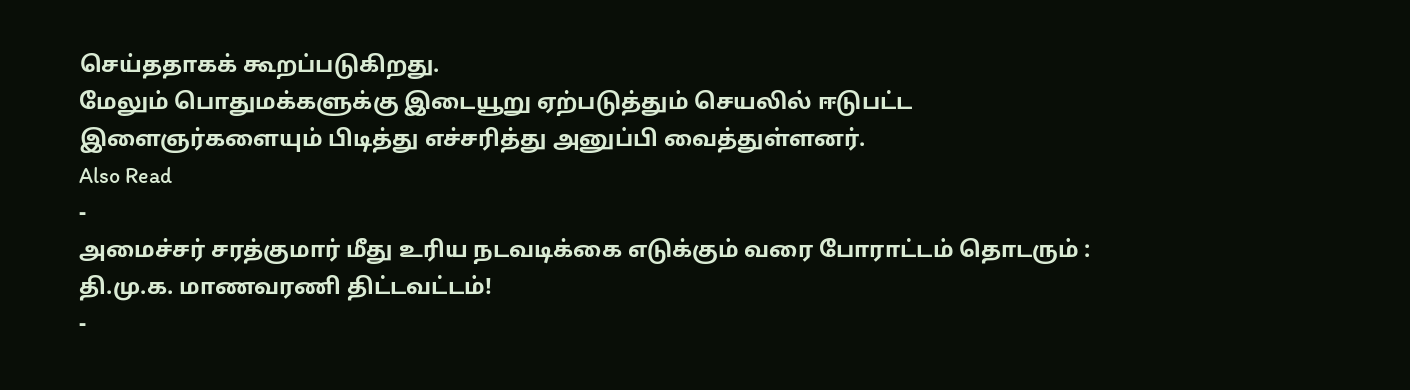செய்ததாகக் கூறப்படுகிறது.
மேலும் பொதுமக்களுக்கு இடையூறு ஏற்படுத்தும் செயலில் ஈடுபட்ட இளைஞர்களையும் பிடித்து எச்சரித்து அனுப்பி வைத்துள்ளனர்.
Also Read
-
அமைச்சர் சரத்குமார் மீது உரிய நடவடிக்கை எடுக்கும் வரை போராட்டம் தொடரும் : தி.மு.க. மாணவரணி திட்டவட்டம்!
-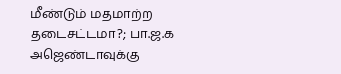மீண்டும் மதமாற்ற தடைசட்டமா?; பா.ஜ.க அஜெண்டாவுக்கு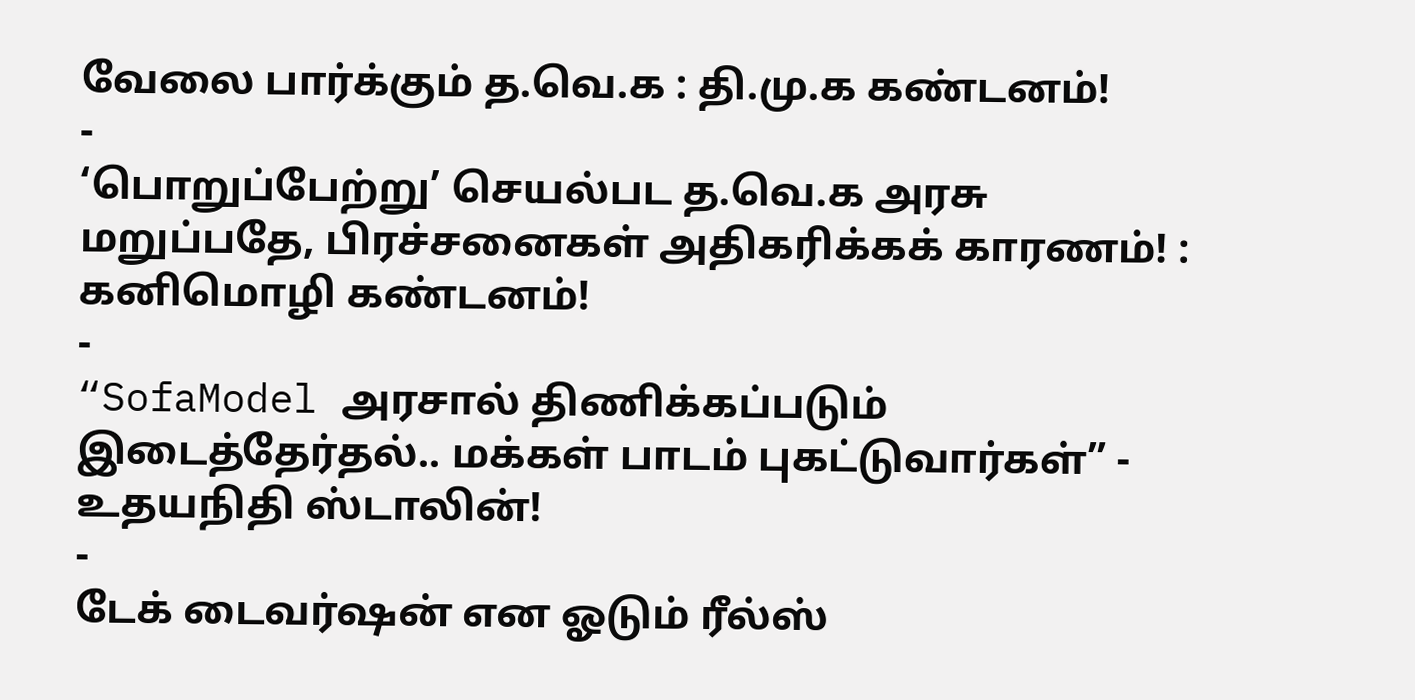வேலை பார்க்கும் த.வெ.க : தி.மு.க கண்டனம்!
-
‘பொறுப்பேற்று’ செயல்பட த.வெ.க அரசு மறுப்பதே, பிரச்சனைகள் அதிகரிக்கக் காரணம்! : கனிமொழி கண்டனம்!
-
“SofaModel அரசால் திணிக்கப்படும் இடைத்தேர்தல்.. மக்கள் பாடம் புகட்டுவார்கள்” - உதயநிதி ஸ்டாலின்!
-
டேக் டைவர்ஷன் என ஓடும் ரீல்ஸ்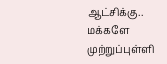ஆட்சிக்கு.. மக்களே முற்றுப்புள்ளி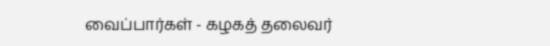வைப்பார்கள் - கழகத் தலைவர்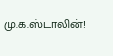மு.க.ஸ்டாலின்!